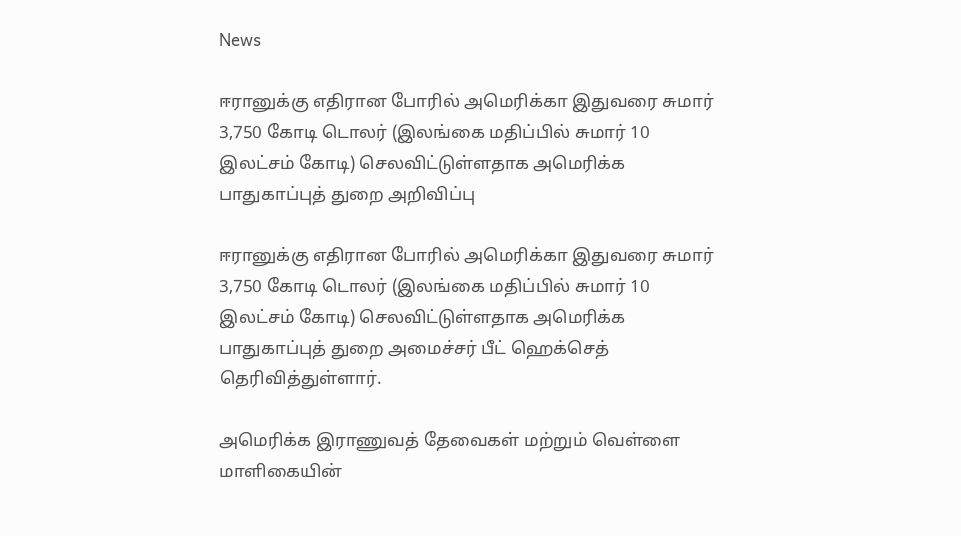News

ஈரானுக்கு எதிரான போரில் அமெரிக்கா இதுவரை சுமார் 3,750 கோடி டொலர் (இலங்கை மதிப்பில் சுமார் 10 இலட்சம் கோடி) செலவிட்டுள்ளதாக அமெரிக்க பாதுகாப்புத் துறை அறிவிப்பு

ஈரானுக்கு எதிரான போரில் அமெரிக்கா இதுவரை சுமார் 3,750 கோடி டொலர் (இலங்கை மதிப்பில் சுமார் 10 இலட்சம் கோடி) செலவிட்டுள்ளதாக அமெரிக்க பாதுகாப்புத் துறை அமைச்சர் பீட் ஹெக்செத் தெரிவித்துள்ளார்.

அமெரிக்க இராணுவத் தேவைகள் மற்றும் வெள்ளை மாளிகையின்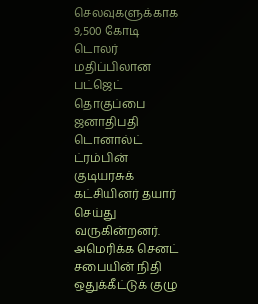செலவுகளுக்காக 9,500 கோடி டொலர் மதிப்பிலான பட்ஜெட் தொகுப்பை ஜனாதிபதி டொனால்ட் ட்ரம்பின் குடியரசுக் கட்சியினர் தயார் செய்து வருகின்றனர். அமெரிக்க செனட் சபையின் நிதி ஒதுக்கீட்டுக் குழு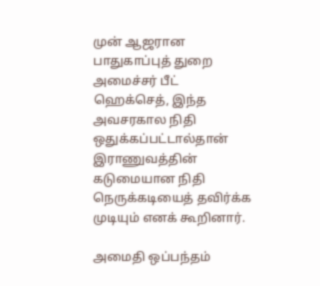முன் ஆஜரான பாதுகாப்புத் துறை அமைச்சர் பீட் ஹெக்செத், இந்த அவசரகால நிதி ஒதுக்கப்பட்டால்தான் இராணுவத்தின் கடுமையான நிதி நெருக்கடியைத் தவிர்க்க முடியும் எனக் கூறினார்.

அமைதி ஒப்பந்தம்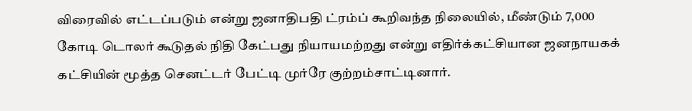விரைவில் எட்டப்படும் என்று ஜனாதிபதி ட்ரம்ப் கூறிவந்த நிலையில், மீண்டும் 7,000 கோடி டொலர் கூடுதல் நிதி கேட்பது நியாயமற்றது என்று எதிர்க்கட்சியான ஜனநாயகக் கட்சியின் மூத்த செனட்டர் பேட்டி முர்ரே குற்றம்சாட்டினார்.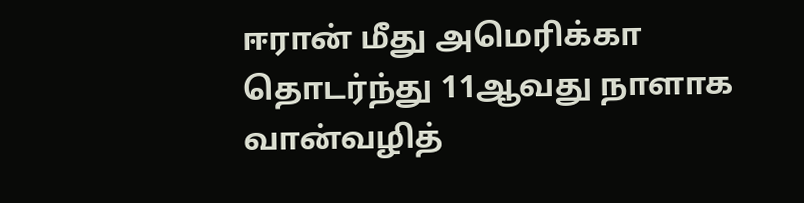ஈரான் மீது அமெரிக்கா தொடர்ந்து 11ஆவது நாளாக வான்வழித்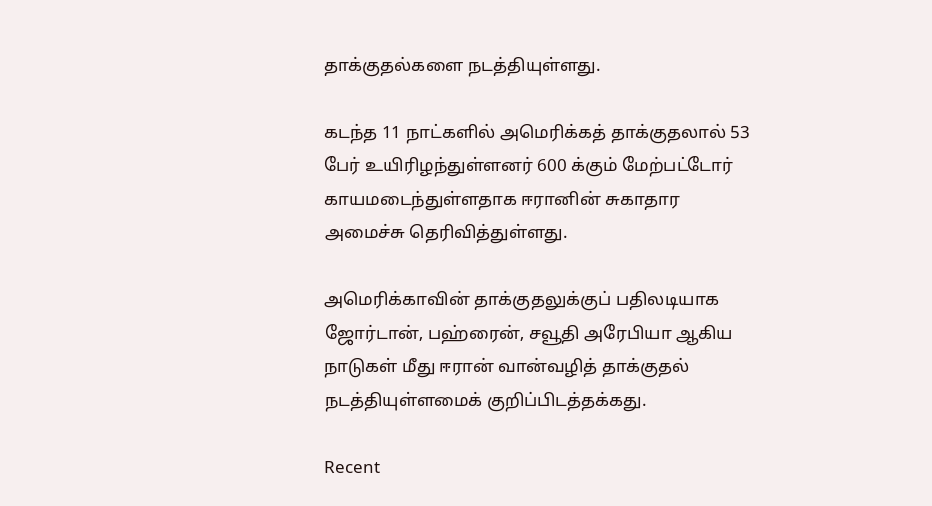தாக்குதல்களை நடத்தியுள்ளது.

கடந்த 11 நாட்களில் அமெரிக்கத் தாக்குதலால் 53 பேர் உயிரிழந்துள்ளனர் 600 க்கும் மேற்பட்டோர் காயமடைந்துள்ளதாக ஈரானின் சுகாதார அமைச்சு தெரிவித்துள்ளது.

அமெரிக்காவின் தாக்குதலுக்குப் பதிலடியாக ஜோர்டான், பஹ்ரைன், சவூதி அரேபியா ஆகிய நாடுகள் மீது ஈரான் வான்வழித் தாக்குதல் நடத்தியுள்ளமைக் குறிப்பிடத்தக்கது.

Recent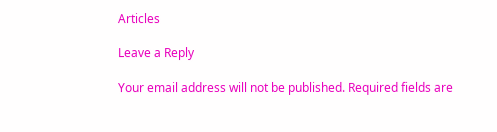Articles

Leave a Reply

Your email address will not be published. Required fields are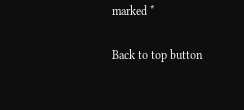marked *

Back to top button